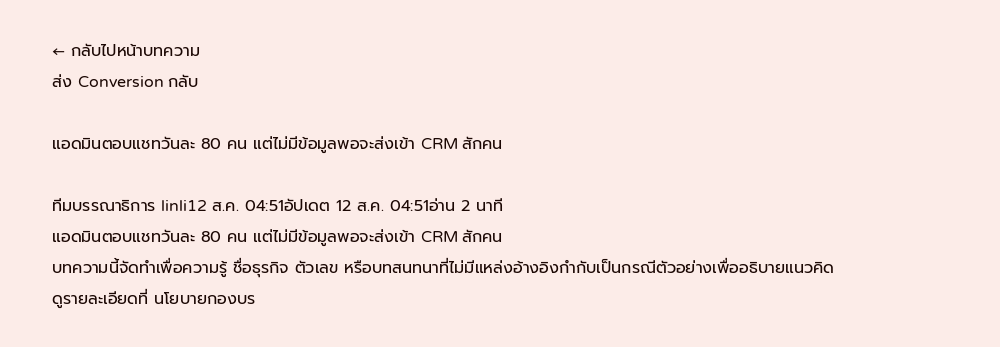← กลับไปหน้าบทความ
ส่ง Conversion กลับ

แอดมินตอบแชทวันละ 80 คน แต่ไม่มีข้อมูลพอจะส่งเข้า CRM สักคน

ทีมบรรณาธิการ linli12 ส.ค. 04:51อัปเดต 12 ส.ค. 04:51อ่าน 2 นาที
แอดมินตอบแชทวันละ 80 คน แต่ไม่มีข้อมูลพอจะส่งเข้า CRM สักคน
บทความนี้จัดทำเพื่อความรู้ ชื่อธุรกิจ ตัวเลข หรือบทสนทนาที่ไม่มีแหล่งอ้างอิงกำกับเป็นกรณีตัวอย่างเพื่ออธิบายแนวคิด ดูรายละเอียดที่ นโยบายกองบร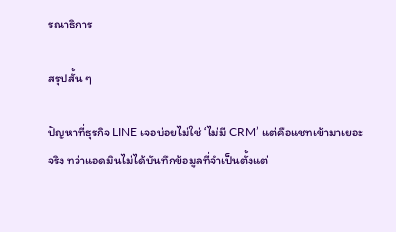รณาธิการ

สรุปสั้น ๆ

ปัญหาที่ธุรกิจ LINE เจอบ่อยไม่ใช่ ‘ไม่มี CRM’ แต่คือแชทเข้ามาเยอะจริง ทว่าแอดมินไม่ได้บันทึกข้อมูลที่จำเป็นตั้งแต่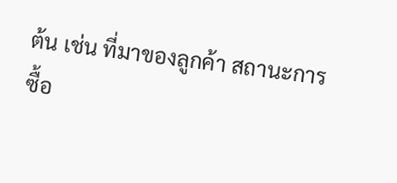ต้น เช่น ที่มาของลูกค้า สถานะการซื้อ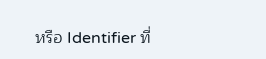หรือ Identifier ที่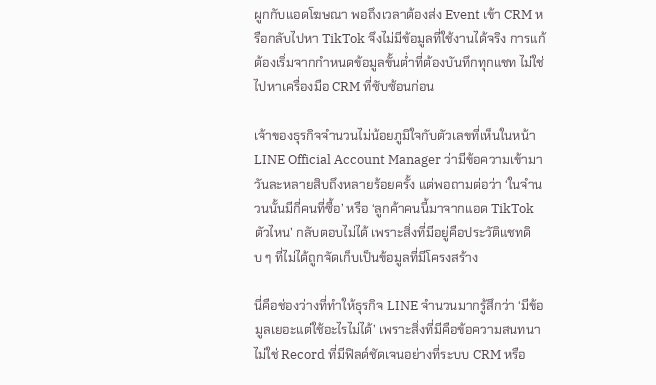ผูกกับแอดโฆษณา พอถึงเวลาต้องส่ง Event เข้า CRM หรือกลับไปหา TikTok จึงไม่มีข้อมูลที่ใช้งานได้จริง การแก้ต้องเริ่มจากกำหนดข้อมูลขั้นต่ำที่ต้องบันทึกทุกแชท ไม่ใช่ไปหาเครื่องมือ CRM ที่ซับซ้อนก่อน

เจ้าของธุรกิจจำนวนไม่น้อยภูมิใจกับตัวเลขที่เห็นในหน้า LINE Official Account Manager ว่ามีข้อความเข้ามาวันละหลายสิบถึงหลายร้อยครั้ง แต่พอถามต่อว่า ‘ในจำนวนนั้นมีกี่คนที่ซื้อ’ หรือ ‘ลูกค้าคนนี้มาจากแอด TikTok ตัวไหน’ กลับตอบไม่ได้ เพราะสิ่งที่มีอยู่คือประวัติแชทดิบ ๆ ที่ไม่ได้ถูกจัดเก็บเป็นข้อมูลที่มีโครงสร้าง

นี่คือช่องว่างที่ทำให้ธุรกิจ LINE จำนวนมากรู้สึกว่า ‘มีข้อมูลเยอะแต่ใช้อะไรไม่ได้’ เพราะสิ่งที่มีคือข้อความสนทนา ไม่ใช่ Record ที่มีฟิลด์ชัดเจนอย่างที่ระบบ CRM หรือ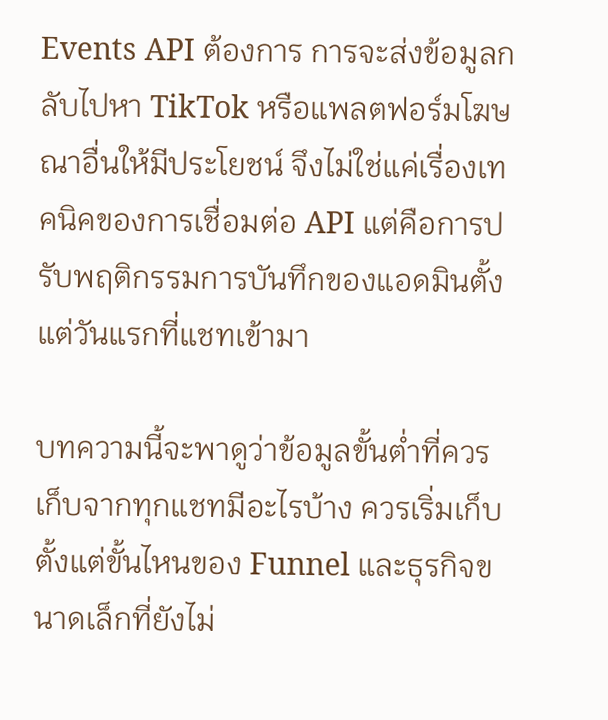Events API ต้องการ การจะส่งข้อมูลกลับไปหา TikTok หรือแพลตฟอร์มโฆษณาอื่นให้มีประโยชน์ จึงไม่ใช่แค่เรื่องเทคนิคของการเชื่อมต่อ API แต่คือการปรับพฤติกรรมการบันทึกของแอดมินตั้งแต่วันแรกที่แชทเข้ามา

บทความนี้จะพาดูว่าข้อมูลขั้นต่ำที่ควรเก็บจากทุกแชทมีอะไรบ้าง ควรเริ่มเก็บตั้งแต่ขั้นไหนของ Funnel และธุรกิจขนาดเล็กที่ยังไม่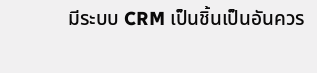มีระบบ CRM เป็นชิ้นเป็นอันควร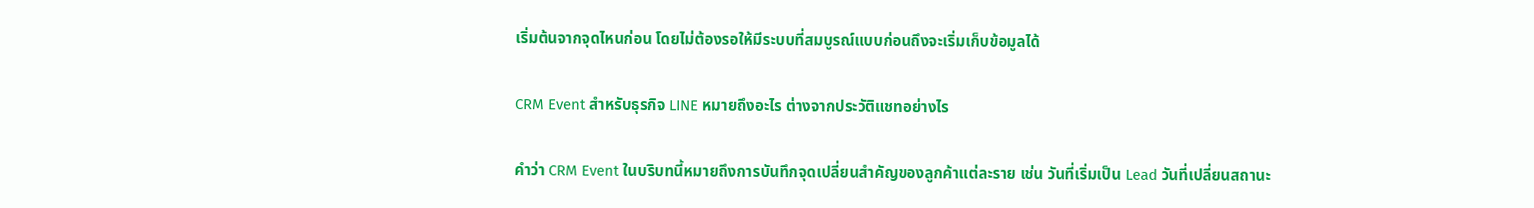เริ่มต้นจากจุดไหนก่อน โดยไม่ต้องรอให้มีระบบที่สมบูรณ์แบบก่อนถึงจะเริ่มเก็บข้อมูลได้

CRM Event สำหรับธุรกิจ LINE หมายถึงอะไร ต่างจากประวัติแชทอย่างไร

คำว่า CRM Event ในบริบทนี้หมายถึงการบันทึกจุดเปลี่ยนสำคัญของลูกค้าแต่ละราย เช่น วันที่เริ่มเป็น Lead วันที่เปลี่ยนสถานะ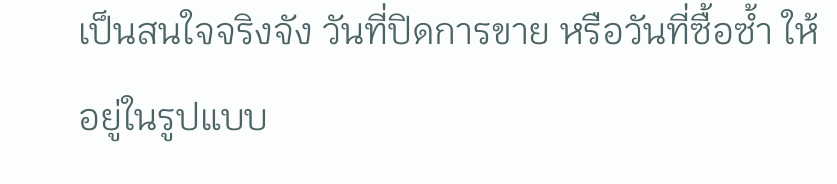เป็นสนใจจริงจัง วันที่ปิดการขาย หรือวันที่ซื้อซ้ำ ให้อยู่ในรูปแบบ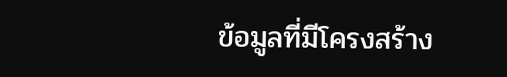ข้อมูลที่มีโครงสร้าง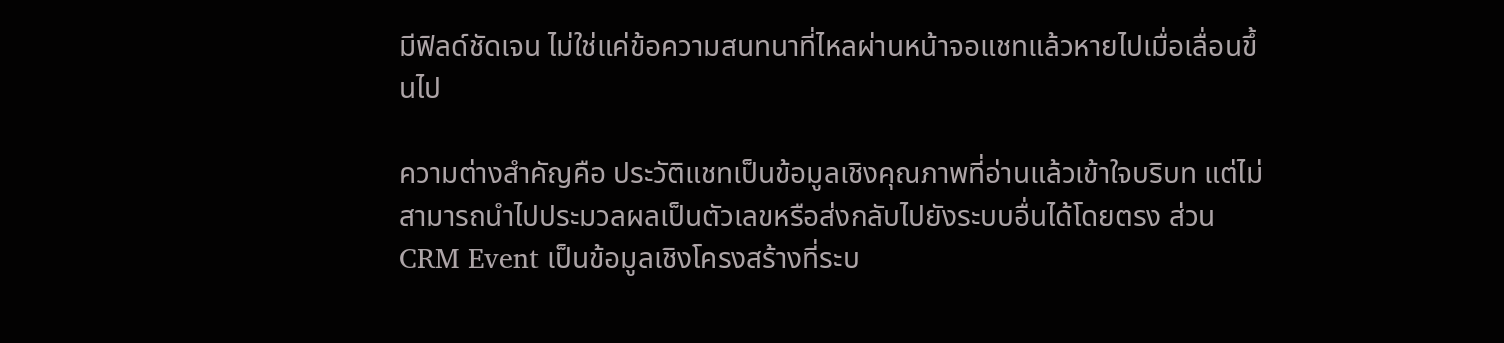มีฟิลด์ชัดเจน ไม่ใช่แค่ข้อความสนทนาที่ไหลผ่านหน้าจอแชทแล้วหายไปเมื่อเลื่อนขึ้นไป

ความต่างสำคัญคือ ประวัติแชทเป็นข้อมูลเชิงคุณภาพที่อ่านแล้วเข้าใจบริบท แต่ไม่สามารถนำไปประมวลผลเป็นตัวเลขหรือส่งกลับไปยังระบบอื่นได้โดยตรง ส่วน CRM Event เป็นข้อมูลเชิงโครงสร้างที่ระบ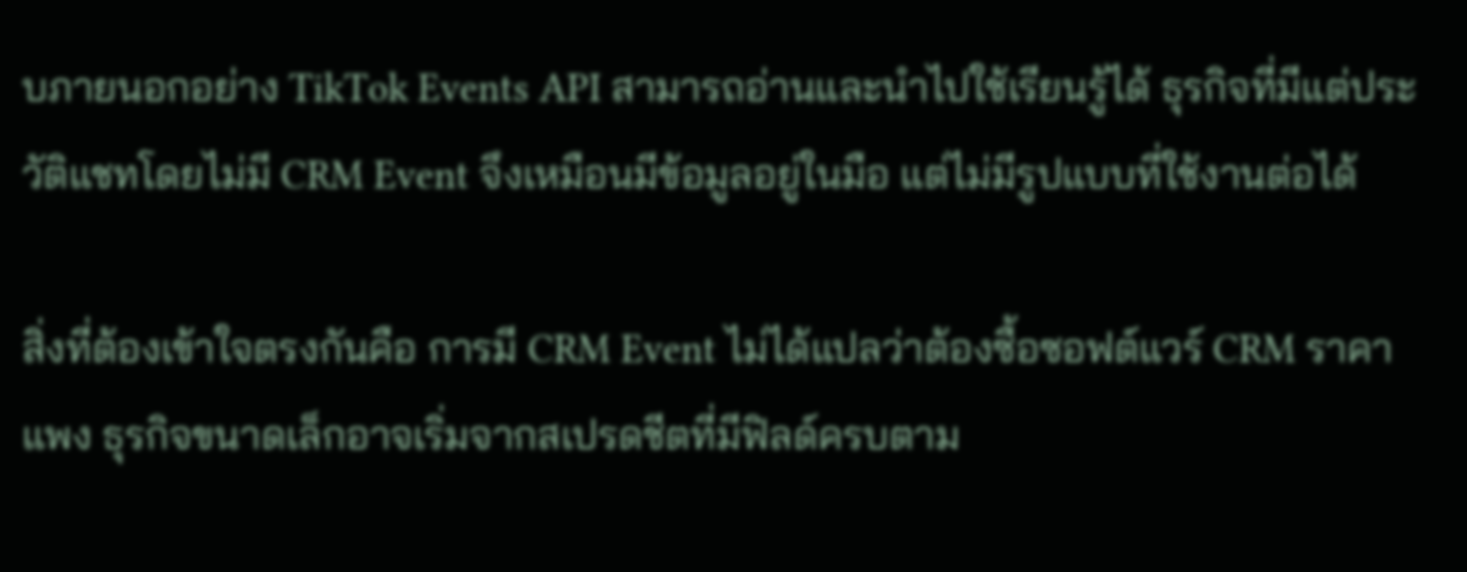บภายนอกอย่าง TikTok Events API สามารถอ่านและนำไปใช้เรียนรู้ได้ ธุรกิจที่มีแต่ประวัติแชทโดยไม่มี CRM Event จึงเหมือนมีข้อมูลอยู่ในมือ แต่ไม่มีรูปแบบที่ใช้งานต่อได้

สิ่งที่ต้องเข้าใจตรงกันคือ การมี CRM Event ไม่ได้แปลว่าต้องซื้อซอฟต์แวร์ CRM ราคาแพง ธุรกิจขนาดเล็กอาจเริ่มจากสเปรดชีตที่มีฟิลด์ครบตาม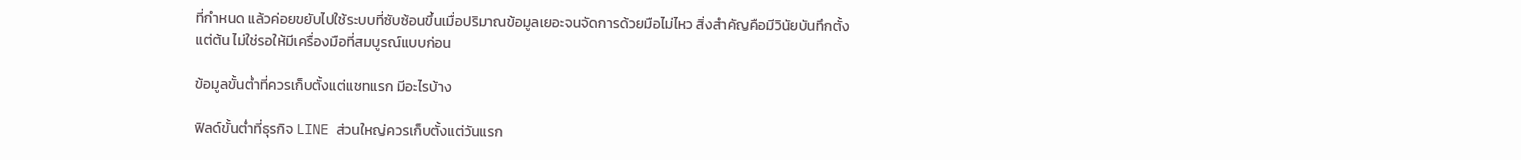ที่กำหนด แล้วค่อยขยับไปใช้ระบบที่ซับซ้อนขึ้นเมื่อปริมาณข้อมูลเยอะจนจัดการด้วยมือไม่ไหว สิ่งสำคัญคือมีวินัยบันทึกตั้งแต่ต้น ไม่ใช่รอให้มีเครื่องมือที่สมบูรณ์แบบก่อน

ข้อมูลขั้นต่ำที่ควรเก็บตั้งแต่แชทแรก มีอะไรบ้าง

ฟิลด์ขั้นต่ำที่ธุรกิจ LINE ส่วนใหญ่ควรเก็บตั้งแต่วันแรก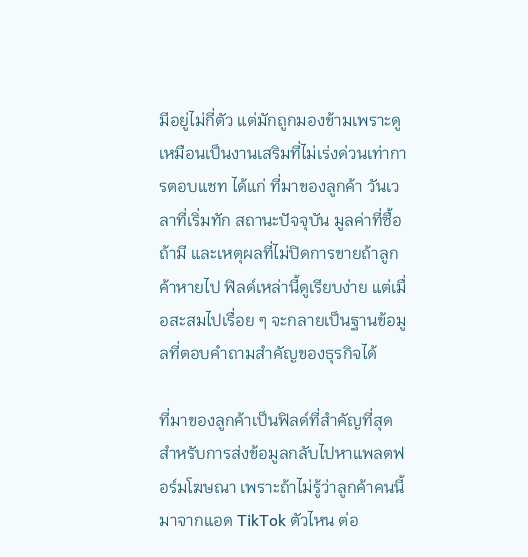มีอยู่ไม่กี่ตัว แต่มักถูกมองข้ามเพราะดูเหมือนเป็นงานเสริมที่ไม่เร่งด่วนเท่าการตอบแชท ได้แก่ ที่มาของลูกค้า วันเวลาที่เริ่มทัก สถานะปัจจุบัน มูลค่าที่ซื้อถ้ามี และเหตุผลที่ไม่ปิดการขายถ้าลูกค้าหายไป ฟิลด์เหล่านี้ดูเรียบง่าย แต่เมื่อสะสมไปเรื่อย ๆ จะกลายเป็นฐานข้อมูลที่ตอบคำถามสำคัญของธุรกิจได้

ที่มาของลูกค้าเป็นฟิลด์ที่สำคัญที่สุดสำหรับการส่งข้อมูลกลับไปหาแพลตฟอร์มโฆษณา เพราะถ้าไม่รู้ว่าลูกค้าคนนี้มาจากแอด TikTok ตัวไหน ต่อ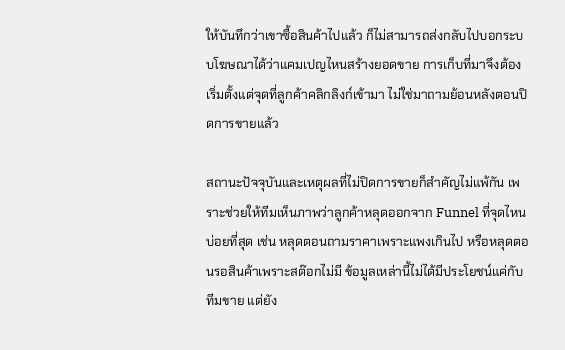ให้บันทึกว่าเขาซื้อสินค้าไปแล้ว ก็ไม่สามารถส่งกลับไปบอกระบบโฆษณาได้ว่าแคมเปญไหนสร้างยอดขาย การเก็บที่มาจึงต้องเริ่มตั้งแต่จุดที่ลูกค้าคลิกลิงก์เข้ามา ไม่ใช่มาถามย้อนหลังตอนปิดการขายแล้ว

สถานะปัจจุบันและเหตุผลที่ไม่ปิดการขายก็สำคัญไม่แพ้กัน เพราะช่วยให้ทีมเห็นภาพว่าลูกค้าหลุดออกจาก Funnel ที่จุดไหนบ่อยที่สุด เช่น หลุดตอนถามราคาเพราะแพงเกินไป หรือหลุดตอนรอสินค้าเพราะสต๊อกไม่มี ข้อมูลเหล่านี้ไม่ได้มีประโยชน์แค่กับทีมขาย แต่ยัง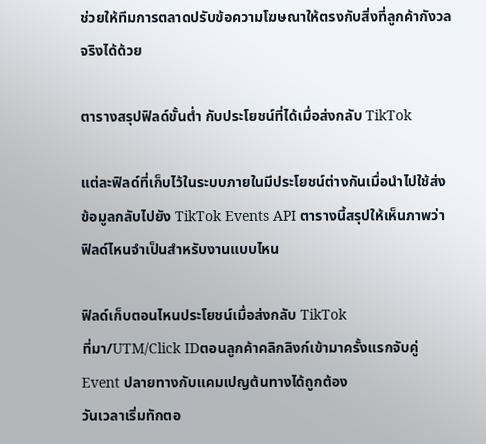ช่วยให้ทีมการตลาดปรับข้อความโฆษณาให้ตรงกับสิ่งที่ลูกค้ากังวลจริงได้ด้วย

ตารางสรุปฟิลด์ขั้นต่ำ กับประโยชน์ที่ได้เมื่อส่งกลับ TikTok

แต่ละฟิลด์ที่เก็บไว้ในระบบภายในมีประโยชน์ต่างกันเมื่อนำไปใช้ส่งข้อมูลกลับไปยัง TikTok Events API ตารางนี้สรุปให้เห็นภาพว่าฟิลด์ไหนจำเป็นสำหรับงานแบบไหน

ฟิลด์เก็บตอนไหนประโยชน์เมื่อส่งกลับ TikTok
ที่มา/UTM/Click IDตอนลูกค้าคลิกลิงก์เข้ามาครั้งแรกจับคู่ Event ปลายทางกับแคมเปญต้นทางได้ถูกต้อง
วันเวลาเริ่มทักตอ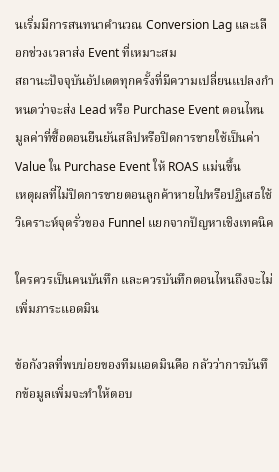นเริ่มมีการสนทนาคำนวณ Conversion Lag และเลือกช่วงเวลาส่ง Event ที่เหมาะสม
สถานะปัจจุบันอัปเดตทุกครั้งที่มีความเปลี่ยนแปลงกำหนดว่าจะส่ง Lead หรือ Purchase Event ตอนไหน
มูลค่าที่ซื้อตอนยืนยันสลิปหรือปิดการขายใช้เป็นค่า Value ใน Purchase Event ให้ ROAS แม่นขึ้น
เหตุผลที่ไม่ปิดการขายตอนลูกค้าหายไปหรือปฏิเสธใช้วิเคราะห์จุดรั่วของ Funnel แยกจากปัญหาเชิงเทคนิค

ใครควรเป็นคนบันทึก และควรบันทึกตอนไหนถึงจะไม่เพิ่มภาระแอดมิน

ข้อกังวลที่พบบ่อยของทีมแอดมินคือ กลัวว่าการบันทึกข้อมูลเพิ่มจะทำให้ตอบ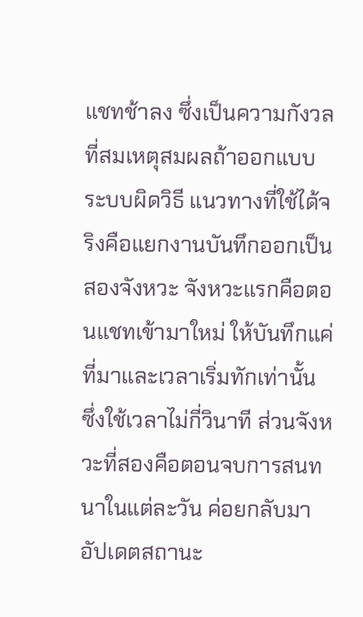แชทช้าลง ซึ่งเป็นความกังวลที่สมเหตุสมผลถ้าออกแบบระบบผิดวิธี แนวทางที่ใช้ได้จริงคือแยกงานบันทึกออกเป็นสองจังหวะ จังหวะแรกคือตอนแชทเข้ามาใหม่ ให้บันทึกแค่ที่มาและเวลาเริ่มทักเท่านั้น ซึ่งใช้เวลาไม่กี่วินาที ส่วนจังหวะที่สองคือตอนจบการสนทนาในแต่ละวัน ค่อยกลับมาอัปเดตสถานะ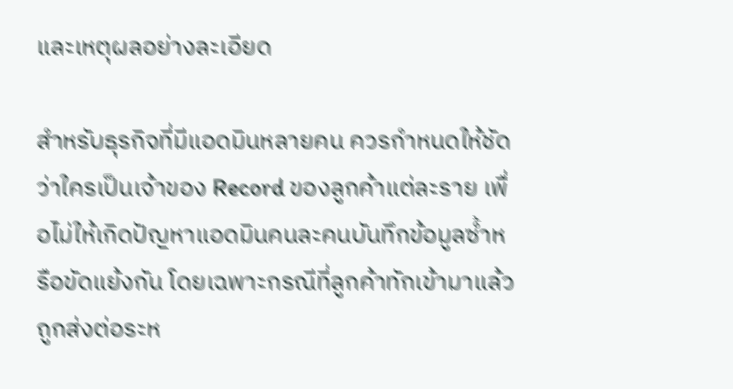และเหตุผลอย่างละเอียด

สำหรับธุรกิจที่มีแอดมินหลายคน ควรกำหนดให้ชัดว่าใครเป็นเจ้าของ Record ของลูกค้าแต่ละราย เพื่อไม่ให้เกิดปัญหาแอดมินคนละคนบันทึกข้อมูลซ้ำหรือขัดแย้งกัน โดยเฉพาะกรณีที่ลูกค้าทักเข้ามาแล้วถูกส่งต่อระห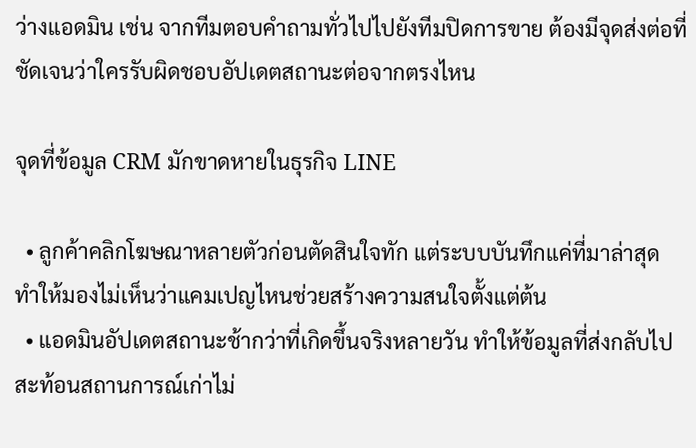ว่างแอดมิน เช่น จากทีมตอบคำถามทั่วไปไปยังทีมปิดการขาย ต้องมีจุดส่งต่อที่ชัดเจนว่าใครรับผิดชอบอัปเดตสถานะต่อจากตรงไหน

จุดที่ข้อมูล CRM มักขาดหายในธุรกิจ LINE

  • ลูกค้าคลิกโฆษณาหลายตัวก่อนตัดสินใจทัก แต่ระบบบันทึกแค่ที่มาล่าสุด ทำให้มองไม่เห็นว่าแคมเปญไหนช่วยสร้างความสนใจตั้งแต่ต้น
  • แอดมินอัปเดตสถานะช้ากว่าที่เกิดขึ้นจริงหลายวัน ทำให้ข้อมูลที่ส่งกลับไปสะท้อนสถานการณ์เก่าไม่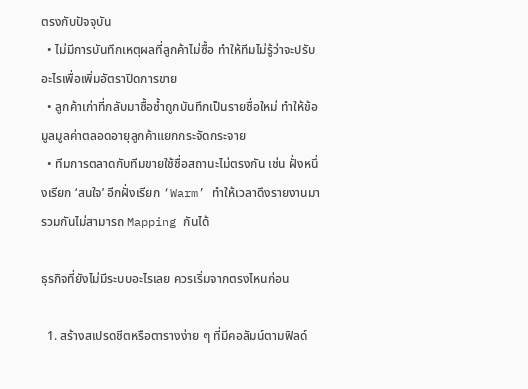ตรงกับปัจจุบัน
  • ไม่มีการบันทึกเหตุผลที่ลูกค้าไม่ซื้อ ทำให้ทีมไม่รู้ว่าจะปรับอะไรเพื่อเพิ่มอัตราปิดการขาย
  • ลูกค้าเก่าที่กลับมาซื้อซ้ำถูกบันทึกเป็นรายชื่อใหม่ ทำให้ข้อมูลมูลค่าตลอดอายุลูกค้าแยกกระจัดกระจาย
  • ทีมการตลาดกับทีมขายใช้ชื่อสถานะไม่ตรงกัน เช่น ฝั่งหนึ่งเรียก ‘สนใจ’ อีกฝั่งเรียก ‘Warm’ ทำให้เวลาดึงรายงานมารวมกันไม่สามารถ Mapping กันได้

ธุรกิจที่ยังไม่มีระบบอะไรเลย ควรเริ่มจากตรงไหนก่อน

  1. สร้างสเปรดชีตหรือตารางง่าย ๆ ที่มีคอลัมน์ตามฟิลด์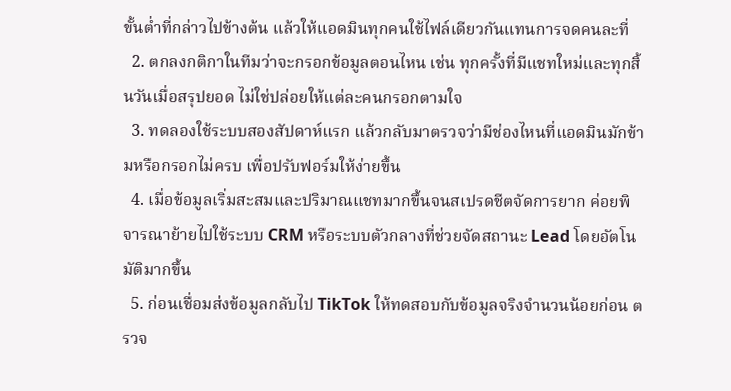ขั้นต่ำที่กล่าวไปข้างต้น แล้วให้แอดมินทุกคนใช้ไฟล์เดียวกันแทนการจดคนละที่
  2. ตกลงกติกาในทีมว่าจะกรอกข้อมูลตอนไหน เช่น ทุกครั้งที่มีแชทใหม่และทุกสิ้นวันเมื่อสรุปยอด ไม่ใช่ปล่อยให้แต่ละคนกรอกตามใจ
  3. ทดลองใช้ระบบสองสัปดาห์แรก แล้วกลับมาตรวจว่ามีช่องไหนที่แอดมินมักข้ามหรือกรอกไม่ครบ เพื่อปรับฟอร์มให้ง่ายขึ้น
  4. เมื่อข้อมูลเริ่มสะสมและปริมาณแชทมากขึ้นจนสเปรดชีตจัดการยาก ค่อยพิจารณาย้ายไปใช้ระบบ CRM หรือระบบตัวกลางที่ช่วยจัดสถานะ Lead โดยอัตโนมัติมากขึ้น
  5. ก่อนเชื่อมส่งข้อมูลกลับไป TikTok ให้ทดสอบกับข้อมูลจริงจำนวนน้อยก่อน ตรวจ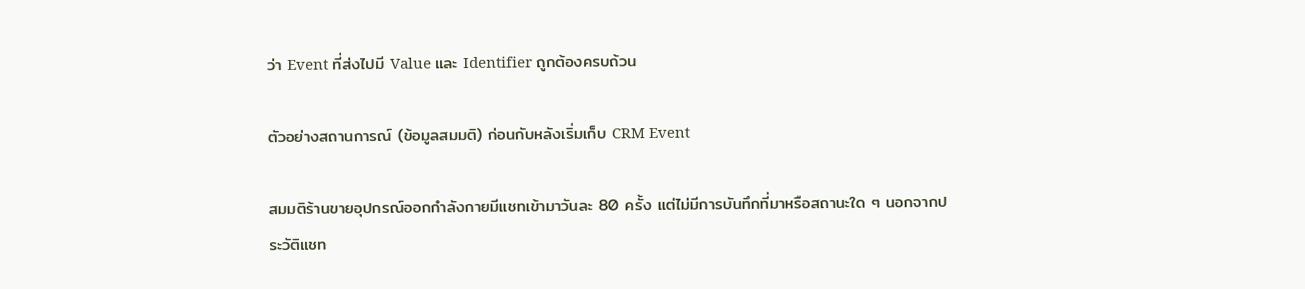ว่า Event ที่ส่งไปมี Value และ Identifier ถูกต้องครบถ้วน

ตัวอย่างสถานการณ์ (ข้อมูลสมมติ) ก่อนกับหลังเริ่มเก็บ CRM Event

สมมติร้านขายอุปกรณ์ออกกำลังกายมีแชทเข้ามาวันละ 80 ครั้ง แต่ไม่มีการบันทึกที่มาหรือสถานะใด ๆ นอกจากประวัติแชท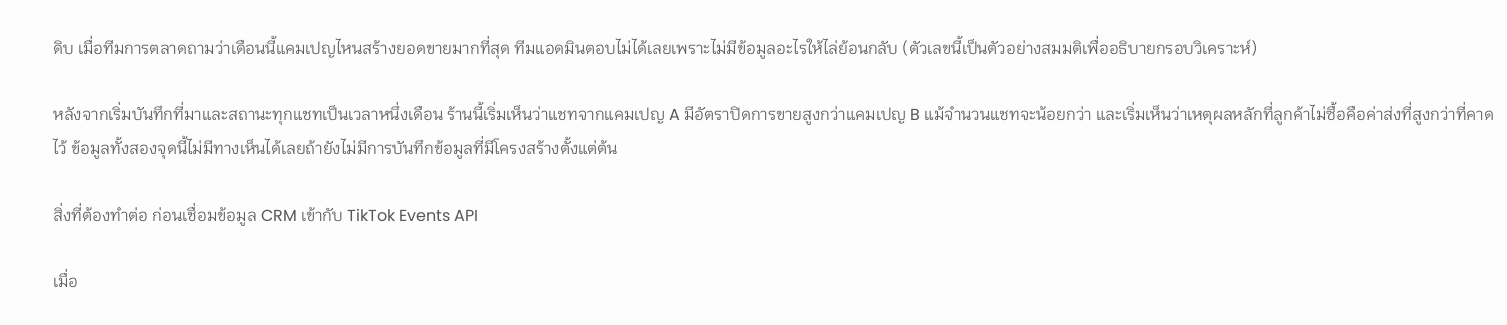ดิบ เมื่อทีมการตลาดถามว่าเดือนนี้แคมเปญไหนสร้างยอดขายมากที่สุด ทีมแอดมินตอบไม่ได้เลยเพราะไม่มีข้อมูลอะไรให้ไล่ย้อนกลับ (ตัวเลขนี้เป็นตัวอย่างสมมติเพื่ออธิบายกรอบวิเคราะห์)

หลังจากเริ่มบันทึกที่มาและสถานะทุกแชทเป็นเวลาหนึ่งเดือน ร้านนี้เริ่มเห็นว่าแชทจากแคมเปญ A มีอัตราปิดการขายสูงกว่าแคมเปญ B แม้จำนวนแชทจะน้อยกว่า และเริ่มเห็นว่าเหตุผลหลักที่ลูกค้าไม่ซื้อคือค่าส่งที่สูงกว่าที่คาดไว้ ข้อมูลทั้งสองจุดนี้ไม่มีทางเห็นได้เลยถ้ายังไม่มีการบันทึกข้อมูลที่มีโครงสร้างตั้งแต่ต้น

สิ่งที่ต้องทำต่อ ก่อนเชื่อมข้อมูล CRM เข้ากับ TikTok Events API

เมื่อ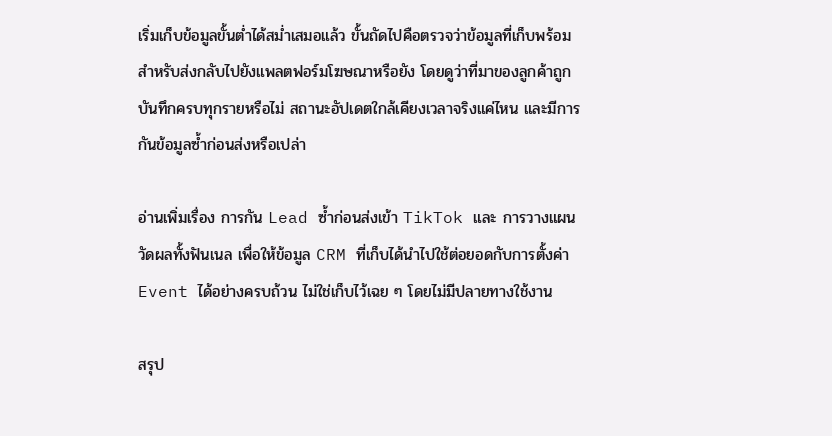เริ่มเก็บข้อมูลขั้นต่ำได้สม่ำเสมอแล้ว ขั้นถัดไปคือตรวจว่าข้อมูลที่เก็บพร้อมสำหรับส่งกลับไปยังแพลตฟอร์มโฆษณาหรือยัง โดยดูว่าที่มาของลูกค้าถูกบันทึกครบทุกรายหรือไม่ สถานะอัปเดตใกล้เคียงเวลาจริงแค่ไหน และมีการกันข้อมูลซ้ำก่อนส่งหรือเปล่า

อ่านเพิ่มเรื่อง การกัน Lead ซ้ำก่อนส่งเข้า TikTok และ การวางแผนวัดผลทั้งฟันเนล เพื่อให้ข้อมูล CRM ที่เก็บได้นำไปใช้ต่อยอดกับการตั้งค่า Event ได้อย่างครบถ้วน ไม่ใช่เก็บไว้เฉย ๆ โดยไม่มีปลายทางใช้งาน

สรุป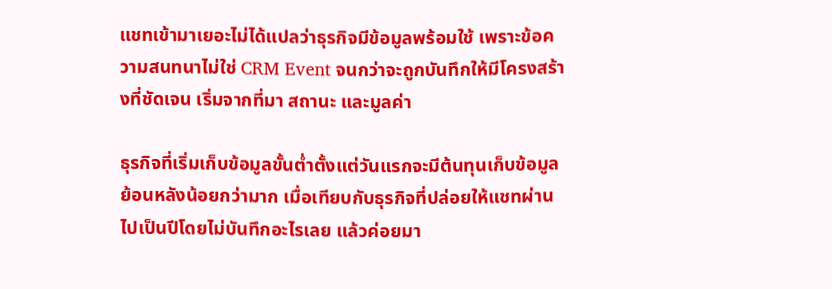แชทเข้ามาเยอะไม่ได้แปลว่าธุรกิจมีข้อมูลพร้อมใช้ เพราะข้อความสนทนาไม่ใช่ CRM Event จนกว่าจะถูกบันทึกให้มีโครงสร้างที่ชัดเจน เริ่มจากที่มา สถานะ และมูลค่า

ธุรกิจที่เริ่มเก็บข้อมูลขั้นต่ำตั้งแต่วันแรกจะมีต้นทุนเก็บข้อมูลย้อนหลังน้อยกว่ามาก เมื่อเทียบกับธุรกิจที่ปล่อยให้แชทผ่านไปเป็นปีโดยไม่บันทึกอะไรเลย แล้วค่อยมา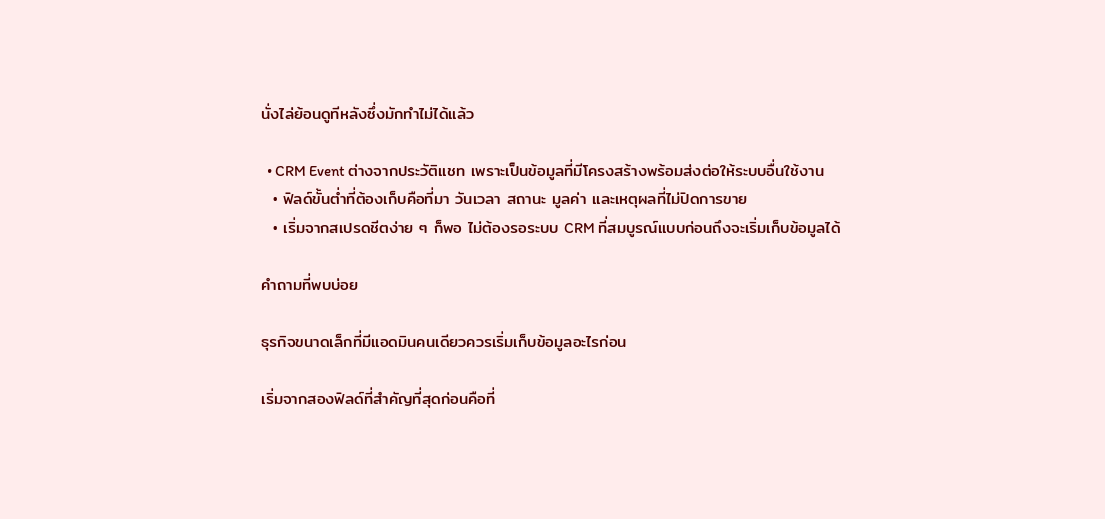นั่งไล่ย้อนดูทีหลังซึ่งมักทำไม่ได้แล้ว

  • CRM Event ต่างจากประวัติแชท เพราะเป็นข้อมูลที่มีโครงสร้างพร้อมส่งต่อให้ระบบอื่นใช้งาน
  • ฟิลด์ขั้นต่ำที่ต้องเก็บคือที่มา วันเวลา สถานะ มูลค่า และเหตุผลที่ไม่ปิดการขาย
  • เริ่มจากสเปรดชีตง่าย ๆ ก็พอ ไม่ต้องรอระบบ CRM ที่สมบูรณ์แบบก่อนถึงจะเริ่มเก็บข้อมูลได้

คำถามที่พบบ่อย

ธุรกิจขนาดเล็กที่มีแอดมินคนเดียวควรเริ่มเก็บข้อมูลอะไรก่อน

เริ่มจากสองฟิลด์ที่สำคัญที่สุดก่อนคือที่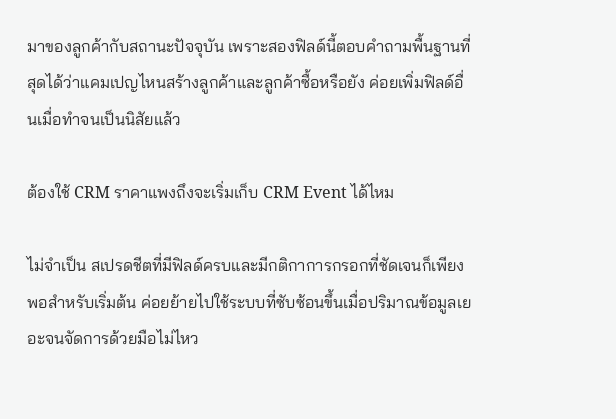มาของลูกค้ากับสถานะปัจจุบัน เพราะสองฟิลด์นี้ตอบคำถามพื้นฐานที่สุดได้ว่าแคมเปญไหนสร้างลูกค้าและลูกค้าซื้อหรือยัง ค่อยเพิ่มฟิลด์อื่นเมื่อทำจนเป็นนิสัยแล้ว

ต้องใช้ CRM ราคาแพงถึงจะเริ่มเก็บ CRM Event ได้ไหม

ไม่จำเป็น สเปรดชีตที่มีฟิลด์ครบและมีกติกาการกรอกที่ชัดเจนก็เพียงพอสำหรับเริ่มต้น ค่อยย้ายไปใช้ระบบที่ซับซ้อนขึ้นเมื่อปริมาณข้อมูลเยอะจนจัดการด้วยมือไม่ไหว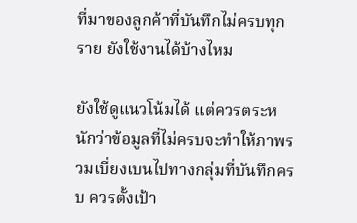ที่มาของลูกค้าที่บันทึกไม่ครบทุกราย ยังใช้งานได้บ้างไหม

ยังใช้ดูแนวโน้มได้ แต่ควรตระหนักว่าข้อมูลที่ไม่ครบจะทำให้ภาพรวมเบี่ยงเบนไปทางกลุ่มที่บันทึกครบ ควรตั้งเป้า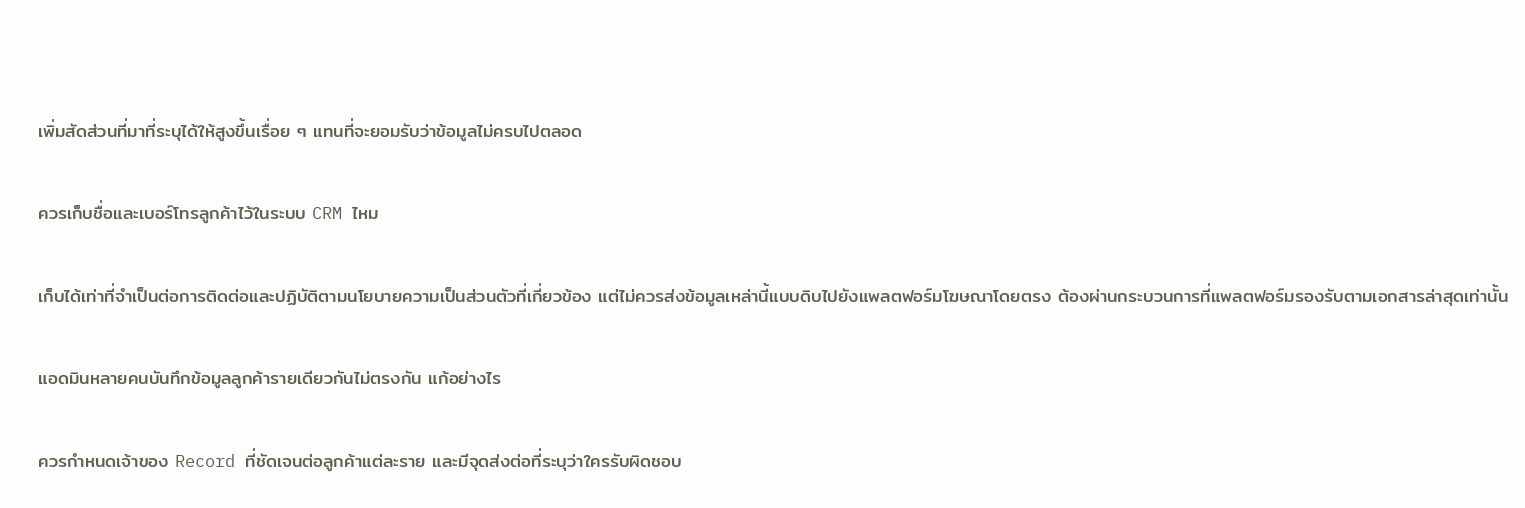เพิ่มสัดส่วนที่มาที่ระบุได้ให้สูงขึ้นเรื่อย ๆ แทนที่จะยอมรับว่าข้อมูลไม่ครบไปตลอด

ควรเก็บชื่อและเบอร์โทรลูกค้าไว้ในระบบ CRM ไหม

เก็บได้เท่าที่จำเป็นต่อการติดต่อและปฏิบัติตามนโยบายความเป็นส่วนตัวที่เกี่ยวข้อง แต่ไม่ควรส่งข้อมูลเหล่านี้แบบดิบไปยังแพลตฟอร์มโฆษณาโดยตรง ต้องผ่านกระบวนการที่แพลตฟอร์มรองรับตามเอกสารล่าสุดเท่านั้น

แอดมินหลายคนบันทึกข้อมูลลูกค้ารายเดียวกันไม่ตรงกัน แก้อย่างไร

ควรกำหนดเจ้าของ Record ที่ชัดเจนต่อลูกค้าแต่ละราย และมีจุดส่งต่อที่ระบุว่าใครรับผิดชอบ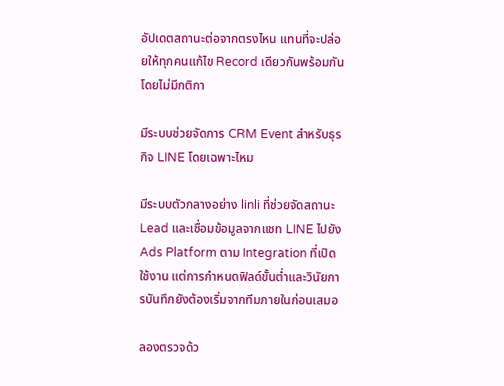อัปเดตสถานะต่อจากตรงไหน แทนที่จะปล่อยให้ทุกคนแก้ไข Record เดียวกันพร้อมกันโดยไม่มีกติกา

มีระบบช่วยจัดการ CRM Event สำหรับธุรกิจ LINE โดยเฉพาะไหม

มีระบบตัวกลางอย่าง linli ที่ช่วยจัดสถานะ Lead และเชื่อมข้อมูลจากแชท LINE ไปยัง Ads Platform ตาม Integration ที่เปิดใช้งาน แต่การกำหนดฟิลด์ขั้นต่ำและวินัยการบันทึกยังต้องเริ่มจากทีมภายในก่อนเสมอ

ลองตรวจด้ว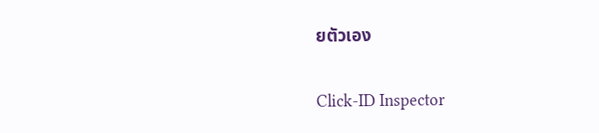ยตัวเอง

Click-ID Inspector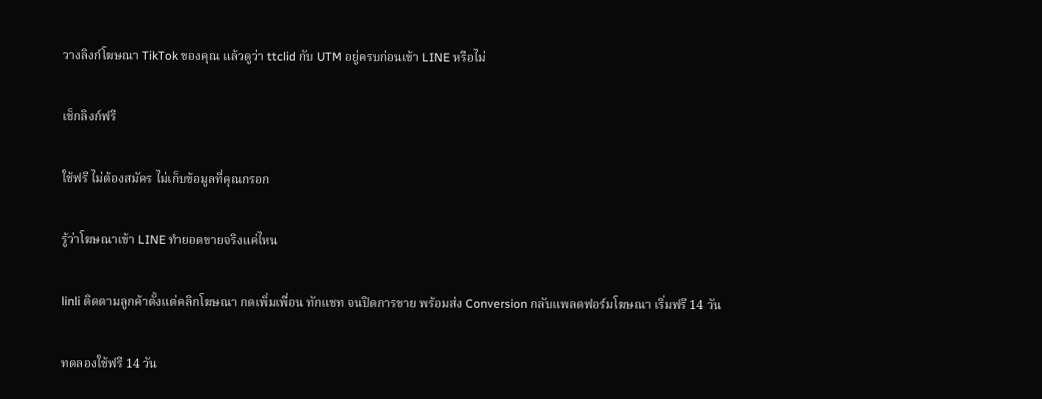วางลิงก์โฆษณา TikTok ของคุณ แล้วดูว่า ttclid กับ UTM อยู่ครบก่อนเข้า LINE หรือไม่

เช็กลิงก์ฟรี

ใช้ฟรี ไม่ต้องสมัคร ไม่เก็บข้อมูลที่คุณกรอก

รู้ว่าโฆษณาเข้า LINE ทำยอดขายจริงแค่ไหน

linli ติดตามลูกค้าตั้งแต่คลิกโฆษณา กดเพิ่มเพื่อน ทักแชท จนปิดการขาย พร้อมส่ง Conversion กลับแพลตฟอร์มโฆษณา เริ่มฟรี 14 วัน

ทดลองใช้ฟรี 14 วัน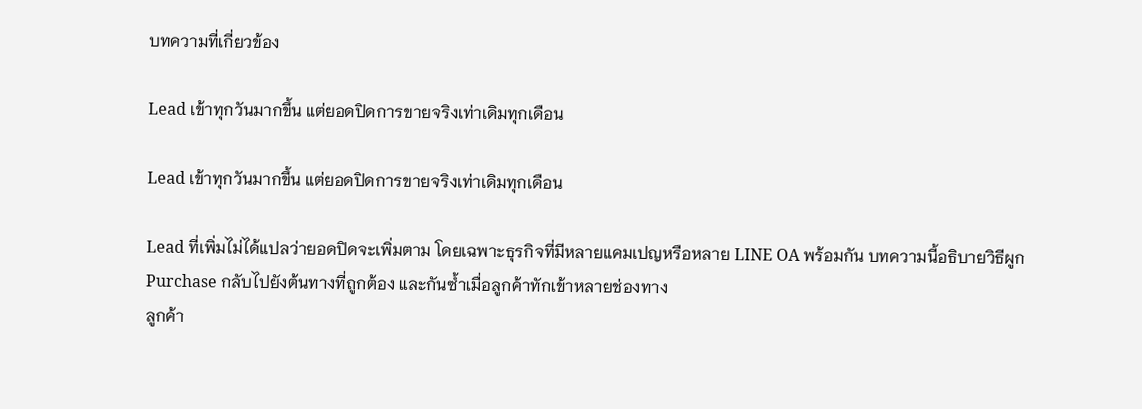บทความที่เกี่ยวข้อง

Lead เข้าทุกวันมากขึ้น แต่ยอดปิดการขายจริงเท่าเดิมทุกเดือน

Lead เข้าทุกวันมากขึ้น แต่ยอดปิดการขายจริงเท่าเดิมทุกเดือน

Lead ที่เพิ่มไม่ได้แปลว่ายอดปิดจะเพิ่มตาม โดยเฉพาะธุรกิจที่มีหลายแคมเปญหรือหลาย LINE OA พร้อมกัน บทความนี้อธิบายวิธีผูก Purchase กลับไปยังต้นทางที่ถูกต้อง และกันซ้ำเมื่อลูกค้าทักเข้าหลายช่องทาง
ลูกค้า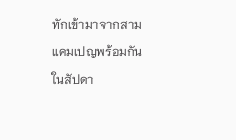ทักเข้ามาจากสามแคมเปญพร้อมกันในสัปดา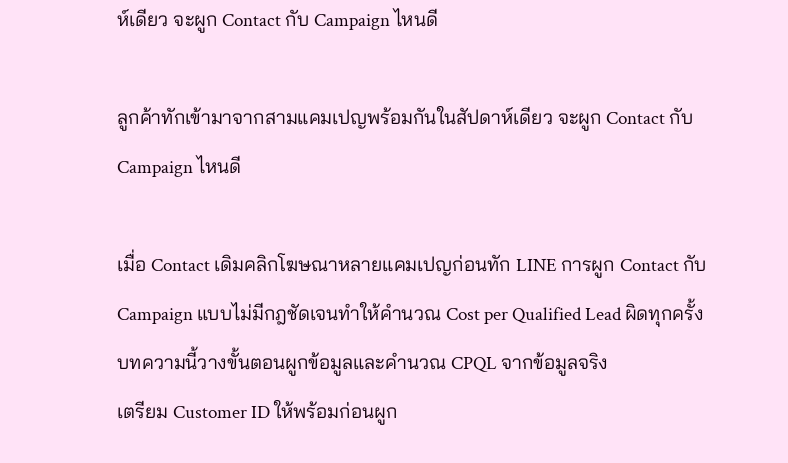ห์เดียว จะผูก Contact กับ Campaign ไหนดี

ลูกค้าทักเข้ามาจากสามแคมเปญพร้อมกันในสัปดาห์เดียว จะผูก Contact กับ Campaign ไหนดี

เมื่อ Contact เดิมคลิกโฆษณาหลายแคมเปญก่อนทัก LINE การผูก Contact กับ Campaign แบบไม่มีกฎชัดเจนทำให้คำนวณ Cost per Qualified Lead ผิดทุกครั้ง บทความนี้วางขั้นตอนผูกข้อมูลและคำนวณ CPQL จากข้อมูลจริง
เตรียม Customer ID ให้พร้อมก่อนผูก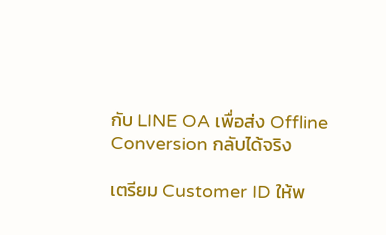กับ LINE OA เพื่อส่ง Offline Conversion กลับได้จริง

เตรียม Customer ID ให้พ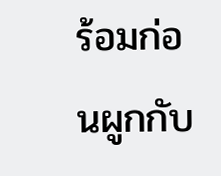ร้อมก่อนผูกกับ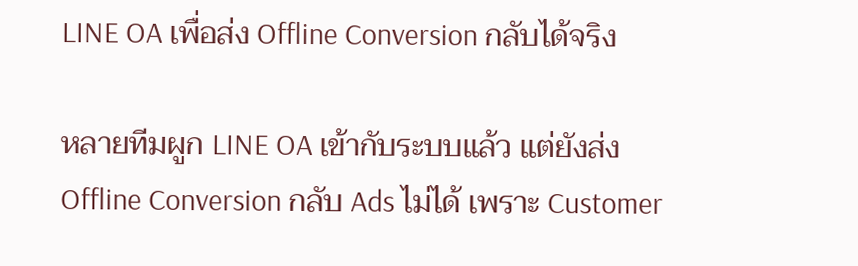LINE OA เพื่อส่ง Offline Conversion กลับได้จริง

หลายทีมผูก LINE OA เข้ากับระบบแล้ว แต่ยังส่ง Offline Conversion กลับ Ads ไม่ได้ เพราะ Customer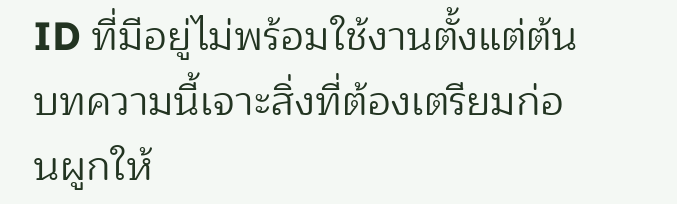ID ที่มีอยู่ไม่พร้อมใช้งานตั้งแต่ต้น บทความนี้เจาะสิ่งที่ต้องเตรียมก่อนผูกให้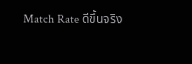Match Rate ดีขึ้นจริง